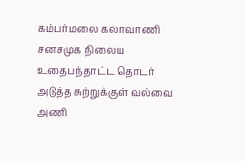கம்பர்மலை கலாவாணி சனசமுக நிலைய உதைபந்தாட்ட தொடர் அடுத்த சுற்றுக்குள் வல்வை அணி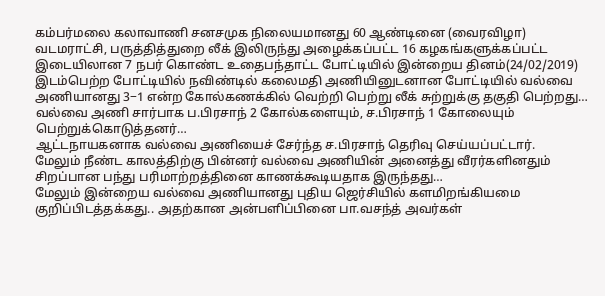கம்பர்மலை கலாவாணி சனசமுக நிலையமானது 60 ஆண்டினை (வைரவிழா) வடமராட்சி, பருத்தித்துறை லீக் இலிருந்து அழைக்கப்பட்ட 16 கழகங்களுக்கப்பட்ட இடையிலான 7 நபர் கொண்ட உதைபந்தாட்ட போட்டியில் இன்றைய தினம்(24/02/2019) இடம்பெற்ற போட்டியில் நவிண்டில் கலைமதி அணியினுடனான போட்டியில் வல்வை அணியானது 3−1 என்ற கோல்கணக்கில் வெற்றி பெற்று லீக் சுற்றுக்கு தகுதி பெற்றது… வல்வை அணி சார்பாக ப.பிரசாந் 2 கோல்களையும், ச.பிரசாந் 1 கோலையும் பெற்றுக்கொடுத்தனர்…
ஆட்டநாயகனாக வல்வை அணியைச் சேர்ந்த ச.பிரசாந் தெரிவு செய்யப்பட்டார்.
மேலும் நீண்ட காலத்திற்கு பின்னர் வல்வை அணியின் அனைத்து வீரர்களினதும் சிறப்பான பந்து பரிமாற்றத்தினை காணக்கூடியதாக இருந்தது…
மேலும் இன்றைய வல்வை அணியானது புதிய ஜெர்சியில் களமிறங்கியமை குறிப்பிடத்தக்கது.. அதற்கான அன்பளிப்பினை பா.வசந்த் அவர்கள்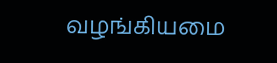வழங்கியமை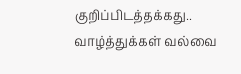குறிப்பிடத்தக்கது..
வாழ்த்துக்கள் வல்வை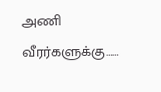அணி வீரர்களுக்கு……